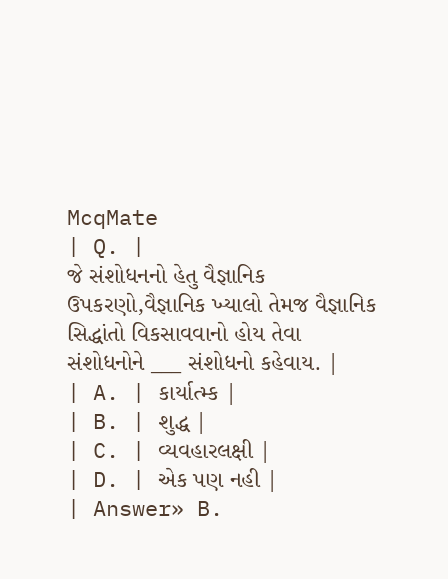McqMate
| Q. |
જે સંશોધનનો હેતુ વૈજ્ઞાનિક ઉપકરણો,વૈજ્ઞાનિક ખ્યાલો તેમજ વૈજ્ઞાનિક સિદ્ધાંતો વિકસાવવાનો હોય તેવા સંશોધનોને ___ સંશોધનો કહેવાય. |
| A. | કાર્યાત્મ્ક |
| B. | શુદ્ધ |
| C. | વ્યવહારલક્ષી |
| D. | એક પણ નહી |
| Answer» B.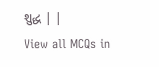શુદ્ધ | |
View all MCQs in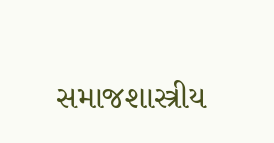સમાજશાસ્ત્રીય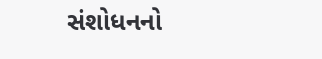સંશોધનનો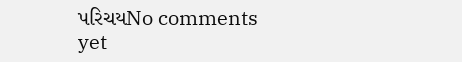પરિચયNo comments yet